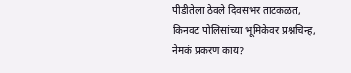पीडीतेला ठेवले दिवसभर ताटकळत, किनवट पोलिसांच्या भूमिकेवर प्रश्नचिन्ह, नेमकं प्रकरण काय?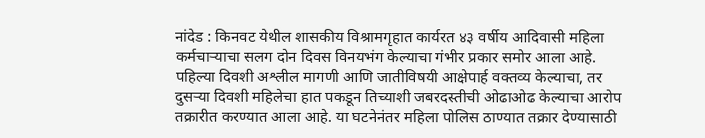नांदेड : किनवट येथील शासकीय विश्रामगृहात कार्यरत ४३ वर्षीय आदिवासी महिला कर्मचाऱ्याचा सलग दोन दिवस विनयभंग केल्याचा गंभीर प्रकार समोर आला आहे. पहिल्या दिवशी अश्लील मागणी आणि जातीविषयी आक्षेपार्ह वक्तव्य केल्याचा, तर दुसऱ्या दिवशी महिलेचा हात पकडून तिच्याशी जबरदस्तीची ओढाओढ केल्याचा आरोप तक्रारीत करण्यात आला आहे. या घटनेनंतर महिला पोलिस ठाण्यात तक्रार देण्यासाठी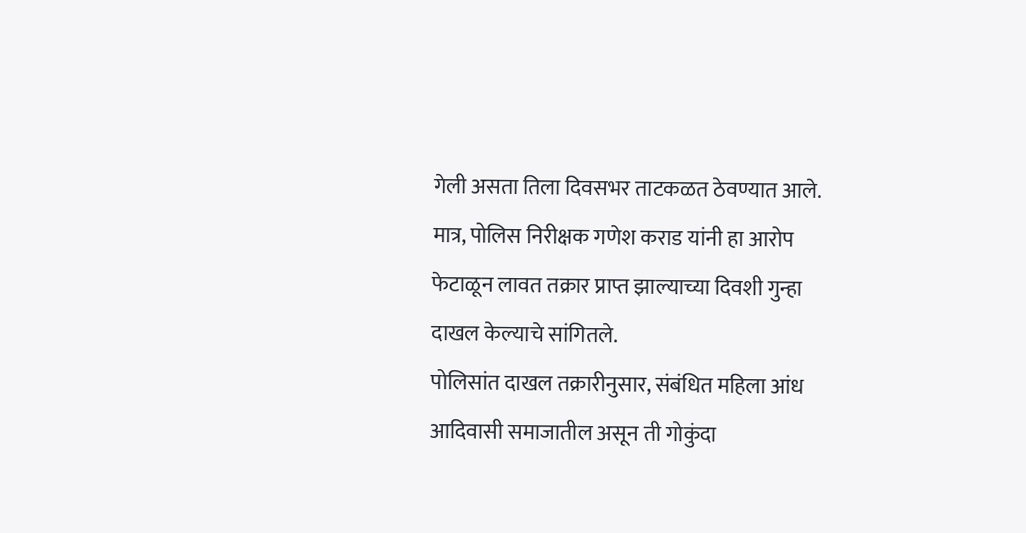गेली असता तिला दिवसभर ताटकळत ठेवण्यात आले. मात्र, पोलिस निरीक्षक गणेश कराड यांनी हा आरोप फेटाळून लावत तक्रार प्राप्त झाल्याच्या दिवशी गुन्हा दाखल केल्याचे सांगितले.
पोलिसांत दाखल तक्रारीनुसार, संबंधित महिला आंध आदिवासी समाजातील असून ती गोकुंदा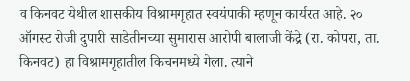व किनवट येथील शासकीय विश्रामगृहात स्वयंपाकी म्हणून कार्यरत आहे. २० ऑगस्ट रोजी दुपारी साडेतीनच्या सुमारास आरोपी बालाजी केंद्रे (रा. कोपरा, ता. किनवट) हा विश्रामगृहातील किचनमध्ये गेला. त्याने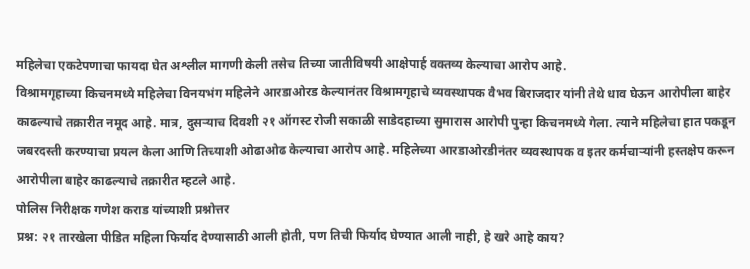महिलेचा एकटेपणाचा फायदा घेत अश्लील मागणी केली तसेच तिच्या जातीविषयी आक्षेपार्ह वक्तव्य केल्याचा आरोप आहे.
विश्रामगृहाच्या किचनमध्ये महिलेचा विनयभंग महिलेने आरडाओरड केल्यानंतर विश्रामगृहाचे व्यवस्थापक वैभव बिराजदार यांनी तेथे धाव घेऊन आरोपीला बाहेर काढल्याचे तक्रारीत नमूद आहे. मात्र, दुसऱ्याच दिवशी २१ ऑगस्ट रोजी सकाळी साडेदहाच्या सुमारास आरोपी पुन्हा किचनमध्ये गेला. त्याने महिलेचा हात पकडून जबरदस्ती करण्याचा प्रयत्न केला आणि तिच्याशी ओढाओढ केल्याचा आरोप आहे. महिलेच्या आरडाओरडीनंतर व्यवस्थापक व इतर कर्मचाऱ्यांनी हस्तक्षेप करून आरोपीला बाहेर काढल्याचे तक्रारीत म्हटले आहे.
पोलिस निरीक्षक गणेश कराड यांच्याशी प्रश्नोत्तर
प्रश्न: २१ तारखेला पीडित महिला फिर्याद देण्यासाठी आली होती, पण तिची फिर्याद घेण्यात आली नाही, हे खरे आहे काय?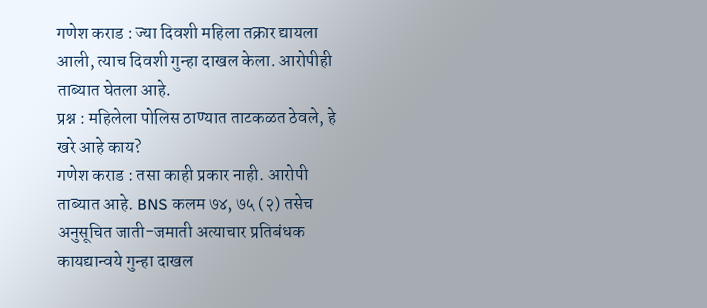गणेश कराड : ज्या दिवशी महिला तक्रार द्यायला आली, त्याच दिवशी गुन्हा दाखल केला. आरोपीही ताब्यात घेतला आहे.
प्रश्न : महिलेला पोलिस ठाण्यात ताटकळत ठेवले, हे खरे आहे काय?
गणेश कराड : तसा काही प्रकार नाही. आरोपी ताब्यात आहे. BNS कलम ७४, ७५ (२) तसेच अनुसूचित जाती-जमाती अत्याचार प्रतिबंधक कायद्यान्वये गुन्हा दाखल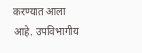करण्यात आला आहे. उपविभागीय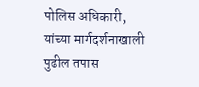पोलिस अधिकारी, यांच्या मार्गदर्शनाखाली पुढील तपास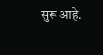सुरू आहे.